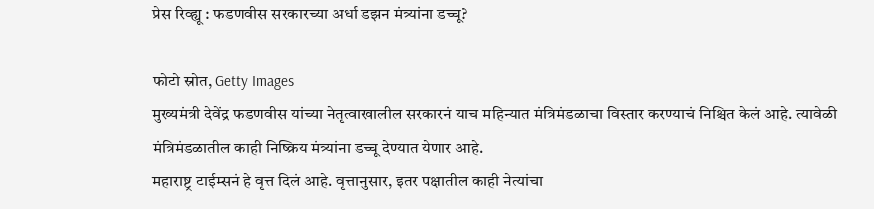प्रेस रिव्ह्यू : फडणवीस सरकारच्या अर्धा डझन मंत्र्यांना डच्चू?

फोटो स्रोत, Getty Images
मुख्यमंत्री देवेंद्र फडणवीस यांच्या नेतृत्वाखालील सरकारनं याच महिन्यात मंत्रिमंडळाचा विस्तार करण्याचं निश्चित केलं आहे. त्यावेळी मंत्रिमंडळातील काही निष्क्रिय मंत्र्यांना डच्चू देण्यात येणार आहे.
महाराष्ट्र टाईम्सनं हे वृत्त दिलं आहे. वृत्तानुसार, इतर पक्षातील काही नेत्यांचा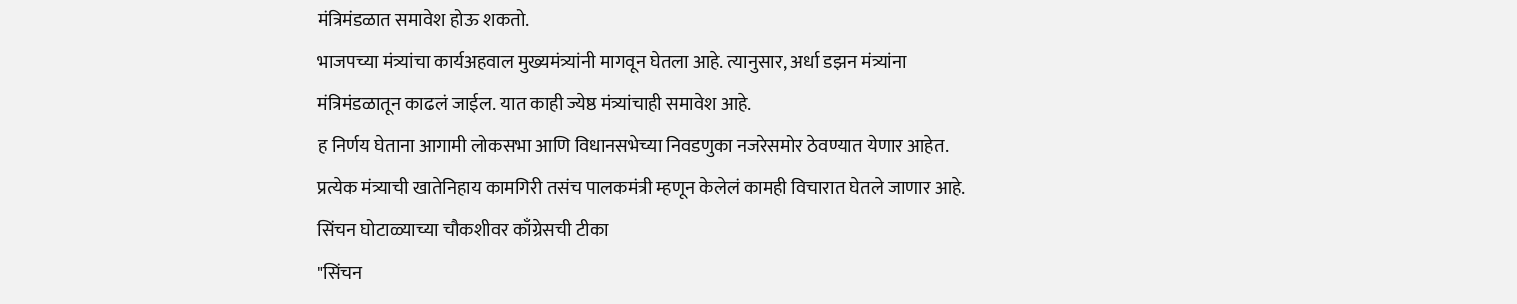मंत्रिमंडळात समावेश होऊ शकतो.
भाजपच्या मंत्र्यांचा कार्यअहवाल मुख्यमंत्र्यांनी मागवून घेतला आहे. त्यानुसार, अर्धा डझन मंत्र्यांना मंत्रिमंडळातून काढलं जाईल. यात काही ज्येष्ठ मंत्र्यांचाही समावेश आहे.
ह निर्णय घेताना आगामी लोकसभा आणि विधानसभेच्या निवडणुका नजरेसमोर ठेवण्यात येणार आहेत. प्रत्येक मंत्र्याची खातेनिहाय कामगिरी तसंच पालकमंत्री म्हणून केलेलं कामही विचारात घेतले जाणार आहे.
सिंचन घोटाळ्याच्या चौकशीवर काँग्रेसची टीका
"सिंचन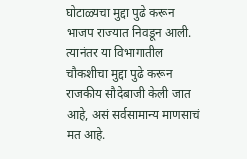घोटाळ्यचा मुद्दा पुढे करून भाजप राज्यात निवडून आली. त्यानंतर या विभागातील चौकशीचा मुद्दा पुढे करून राजकीय सौदेबाजी केली जात आहे, असं सर्वसामान्य माणसाचं मत आहे.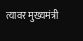त्यावर मुख्यमंत्री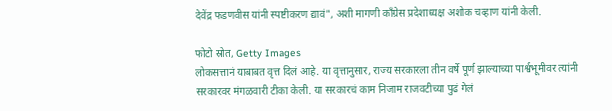देवेंद्र फडणवीस यांनी स्पष्टीकरण द्यावं", अशी मागणी काँग्रेस प्रदेशाध्यक्ष अशोक चव्हाण यांनी केली.

फोटो स्रोत, Getty Images
लोकसत्तानं याबाबत वृत्त दिलं आहे. या वृत्तानुसार, राज्य सरकारला तीन वर्षे पूर्ण झाल्याच्या पार्श्वभूमीवर त्यांनी सरकारवर मंगळवारी टीका केली. या सरकारचं काम निजाम राजवटीच्या पुढं गेलं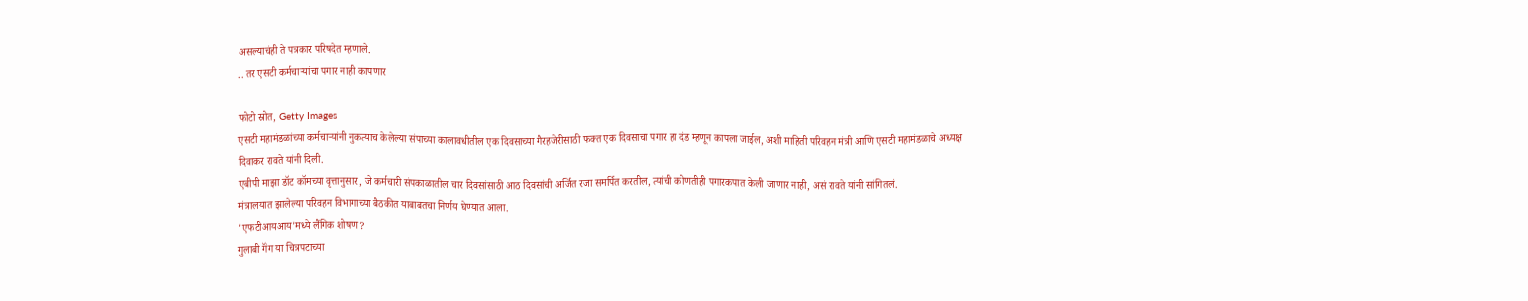असल्याचंही ते पत्रकार परिषदेत म्हणाले.
.. तर एसटी कर्मचाऱ्यांचा पगार नाही कापणार

फोटो स्रोत, Getty Images
एसटी महामंडळांच्या कर्मचाऱ्यांनी नुकत्याच केलेल्या संपाच्या कालावधीतील एक दिवसाच्या गैरहजेरीसाठी फक्त एक दिवसाचा पगार हा दंड म्हणून कापला जाईल, अशी माहिती परिवहन मंत्री आणि एसटी महामंडळाचे अध्यक्ष दिवाकर रावते यांनी दिली.
एबीपी माझा डॉट कॉमच्या वृत्तानुसार, जे कर्मचारी संपकाळातील चार दिवसांसाठी आठ दिवसांची अर्जित रजा समर्पित करतील, त्यांची कोणतीही पगारकपात केली जाणार नाही, असं रावते यांनी सांगितलं.
मंत्रालयात झालेल्या परिवहन विभागाच्या बैठकीत याबाबतचा निर्णय घेण्यात आला.
'एफटीआयआय'मध्ये लैंगिक शोषण?
गुलाबी गॅंग या चित्रपटाच्या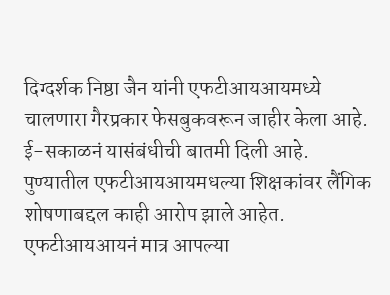दिग्दर्शक निष्ठा जैन यांनी एफटीआयआयमध्ये चालणारा गैरप्रकार फेसबुकवरून जाहीर केला आहे.
ई-सकाळनं यासंबंधीची बातमी दिली आहे. पुण्यातील एफटीआयआयमधल्या शिक्षकांवर लैंगिक शोषणाबद्दल काही आरोप झाले आहेत.
एफटीआयआयनं मात्र आपल्या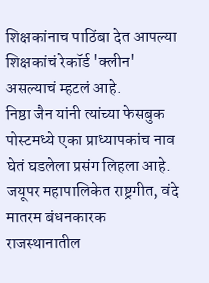शिक्षकांनाच पाठिंबा देत आपल्या शिक्षकांचं रेकॉर्ड 'क्लीन' असल्याचं म्हटलं आहे.
निष्ठा जैन यांनी त्यांच्या फेसबुक पोस्टमध्ये एका प्राध्यापकांच नाव घेतं घडलेला प्रसंग लिहला आहे.
जयूपर महापालिकेत राष्ट्रगीत, वंदे मातरम बंधनकारक
राजस्थानातील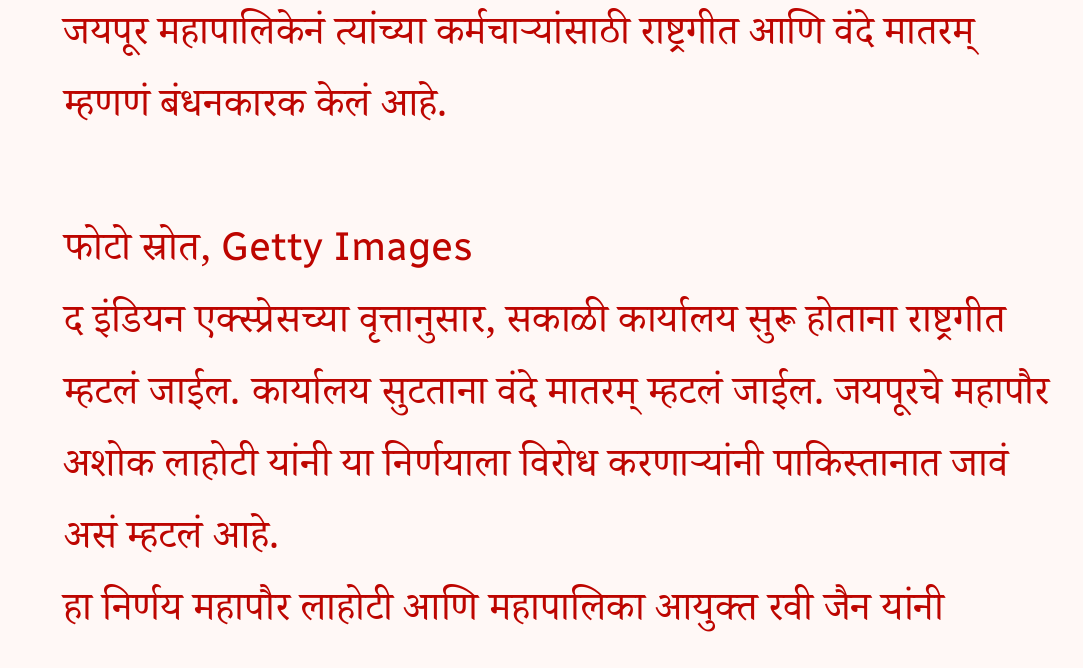जयपूर महापालिकेनं त्यांच्या कर्मचाऱ्यांसाठी राष्ट्रगीत आणि वंदे मातरम् म्हणणं बंधनकारक केलं आहे.

फोटो स्रोत, Getty Images
द इंडियन एक्स्प्रेसच्या वृत्तानुसार, सकाळी कार्यालय सुरू होताना राष्ट्रगीत म्हटलं जाईल. कार्यालय सुटताना वंदे मातरम् म्हटलं जाईल. जयपूरचे महापौर अशोक लाहोटी यांनी या निर्णयाला विरोध करणाऱ्यांनी पाकिस्तानात जावं असं म्हटलं आहे.
हा निर्णय महापौर लाहोटी आणि महापालिका आयुक्त रवी जैन यांनी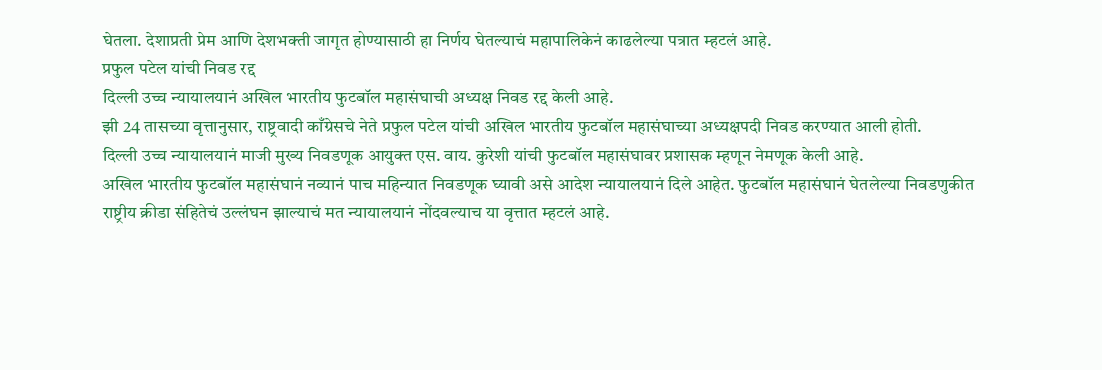घेतला. देशाप्रती प्रेम आणि देशभक्ती जागृत होण्यासाठी हा निर्णय घेतल्याचं महापालिकेनं काढलेल्या पत्रात म्हटलं आहे.
प्रफुल पटेल यांची निवड रद्द
दिल्ली उच्च न्यायालयानं अखिल भारतीय फुटबॉल महासंघाची अध्यक्ष निवड रद्द केली आहे.
झी 24 तासच्या वृत्तानुसार, राष्ट्रवादी काँग्रेसचे नेते प्रफुल पटेल यांची अखिल भारतीय फुटबॉल महासंघाच्या अध्यक्षपदी निवड करण्यात आली होती.
दिल्ली उच्च न्यायालयानं माजी मुख्य निवडणूक आयुक्त एस. वाय. कुरेशी यांची फुटबॉल महासंघावर प्रशासक म्हणून नेमणूक केली आहे.
अखिल भारतीय फुटबॉल महासंघानं नव्यानं पाच महिन्यात निवडणूक घ्यावी असे आदेश न्यायालयानं दिले आहेत. फुटबॉल महासंघानं घेतलेल्या निवडणुकीत राष्ट्रीय क्रीडा संहितेचं उल्लंघन झाल्याचं मत न्यायालयानं नोंदवल्याच या वृत्तात म्हटलं आहे.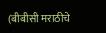(बीबीसी मराठीचे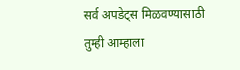सर्व अपडेट्स मिळवण्यासाठी तुम्ही आम्हाला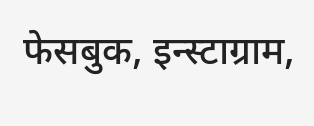फेसबुक, इन्स्टाग्राम,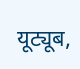यूट्यूब,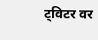ट्विटर वर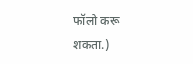फॉलो करू शकता.)